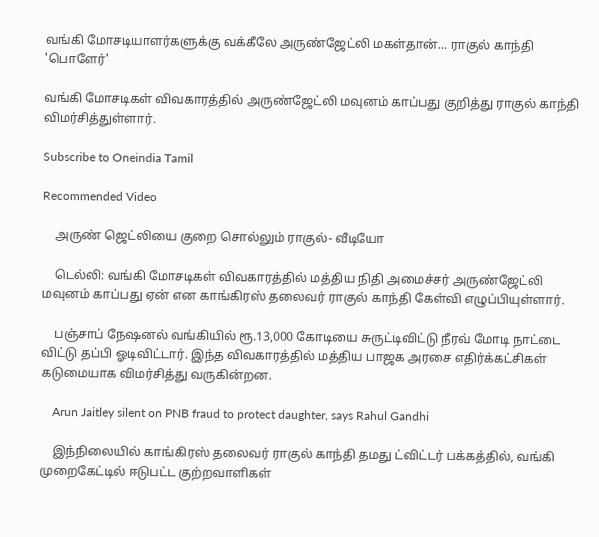வங்கி மோசடியாளர்களுக்கு வக்கீலே அருண்ஜேட்லி மகள்தான்... ராகுல் காந்தி 'பொளேர்'

வங்கி மோசடிகள் விவகாரத்தில் அருண்ஜேட்லி மவுனம் காப்பது குறித்து ராகுல் காந்தி விமர்சித்துள்ளார்.

Subscribe to Oneindia Tamil

Recommended Video

    அருண் ஜெட்லியை குறை சொல்லும் ராகுல்- வீடியோ

    டெல்லி: வங்கி மோசடிகள் விவகாரத்தில் மத்திய நிதி அமைச்சர் அருண்ஜேட்லி மவுனம் காப்பது ஏன் என காங்கிரஸ் தலைவர் ராகுல் காந்தி கேள்வி எழுப்பியுள்ளார்.

    பஞ்சாப் நேஷனல் வங்கியில் ரூ.13,000 கோடியை சுருட்டிவிட்டு நீரவ் மோடி நாட்டை விட்டு தப்பி ஓடிவிட்டார். இந்த விவகாரத்தில் மத்திய பாஜக அரசை எதிர்க்கட்சிகள் கடுமையாக விமர்சித்து வருகின்றன.

    Arun Jaitley silent on PNB fraud to protect daughter, says Rahul Gandhi

    இந்நிலையில் காங்கிரஸ் தலைவர் ராகுல் காந்தி தமது ட்விட்டர் பக்கத்தில், வங்கி முறைகேட்டில் ஈடுபட்ட குற்றவாளிகள்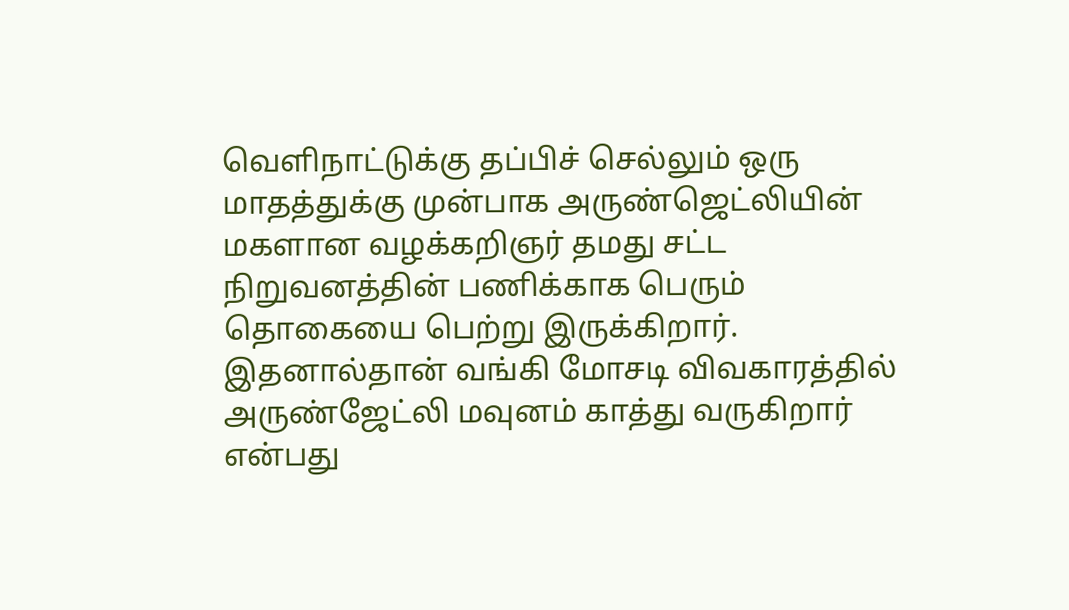வெளிநாட்டுக்கு தப்பிச் செல்லும் ஒரு மாதத்துக்கு முன்பாக அருண்ஜெட்லியின் மகளான வழக்கறிஞர் தமது சட்ட நிறுவனத்தின் பணிக்காக பெரும் தொகையை பெற்று இருக்கிறார். இதனால்தான் வங்கி மோசடி விவகாரத்தில் அருண்ஜேட்லி மவுனம் காத்து வருகிறார் என்பது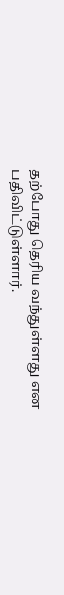தற்போது தெரிய வந்துள்ளது என பதிவிட்டுள்ளார்.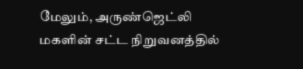மேலும், அருண்ஜெட்லி மகளின் சட்ட நிறுவனத்தில்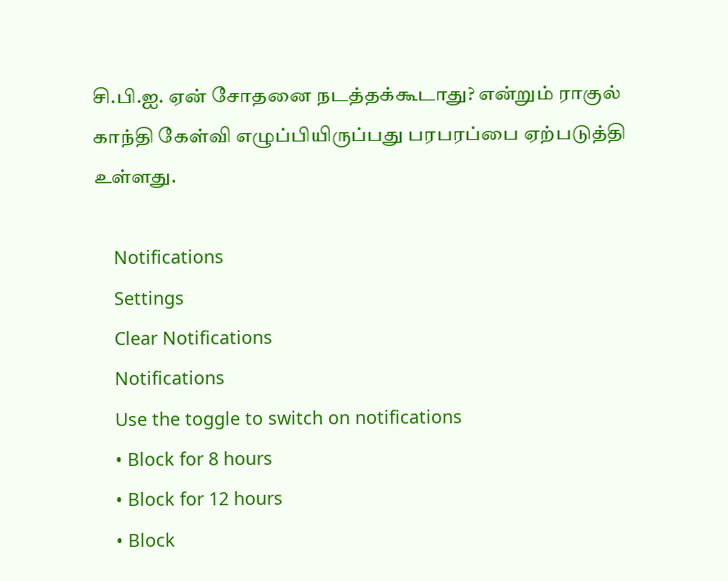சி.பி.ஐ. ஏன் சோதனை நடத்தக்கூடாது? என்றும் ராகுல் காந்தி கேள்வி எழுப்பியிருப்பது பரபரப்பை ஏற்படுத்தி உள்ளது.

    Notifications
    Settings
    Clear Notifications
    Notifications
    Use the toggle to switch on notifications
    • Block for 8 hours
    • Block for 12 hours
    • Block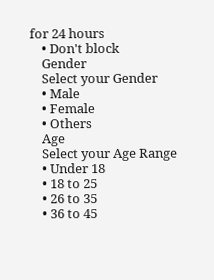for 24 hours
    • Don't block
    Gender
    Select your Gender
    • Male
    • Female
    • Others
    Age
    Select your Age Range
    • Under 18
    • 18 to 25
    • 26 to 35
    • 36 to 45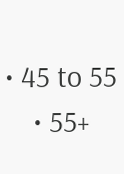• 45 to 55
    • 55+